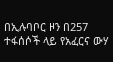በኢሉባቦር ዞን በ257 ተፋሰሶች ላይ የአፈርና ውሃ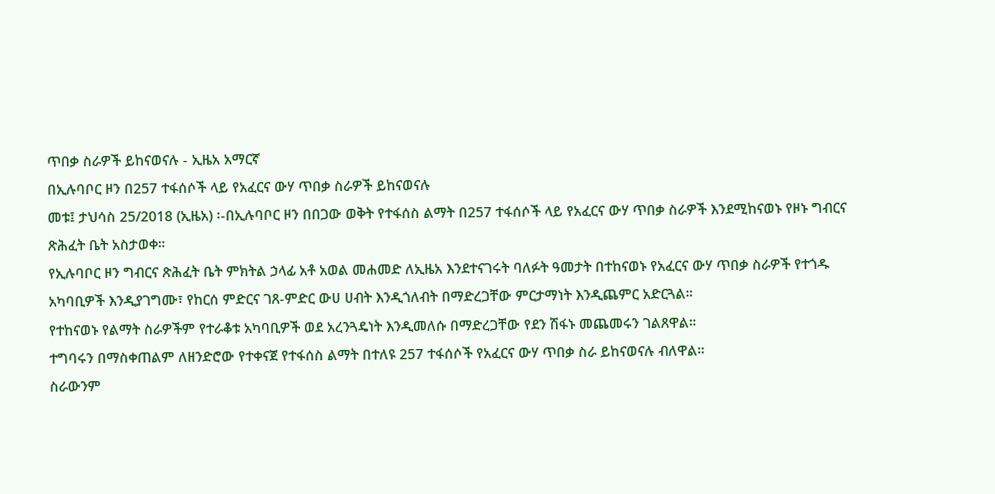ጥበቃ ስራዎች ይከናወናሉ - ኢዜአ አማርኛ
በኢሉባቦር ዞን በ257 ተፋሰሶች ላይ የአፈርና ውሃ ጥበቃ ስራዎች ይከናወናሉ
መቱ፤ ታህሳስ 25/2018 (ኢዜአ) ፡-በኢሉባቦር ዞን በበጋው ወቅት የተፋሰስ ልማት በ257 ተፋሰሶች ላይ የአፈርና ውሃ ጥበቃ ስራዎች እንደሚከናወኑ የዞኑ ግብርና ጽሕፈት ቤት አስታወቀ።
የኢሉባቦር ዞን ግብርና ጽሕፈት ቤት ምክትል ኃላፊ አቶ አወል መሐመድ ለኢዜአ እንደተናገሩት ባለፉት ዓመታት በተከናወኑ የአፈርና ውሃ ጥበቃ ስራዎች የተጎዱ አካባቢዎች እንዲያገግሙ፣ የከርሰ ምድርና ገጸ-ምድር ውሀ ሀብት እንዲጎለብት በማድረጋቸው ምርታማነት እንዲጨምር አድርጓል።
የተከናወኑ የልማት ስራዎችም የተራቆቱ አካባቢዎች ወደ አረንጓዴነት እንዲመለሱ በማድረጋቸው የደን ሽፋኑ መጨመሩን ገልጸዋል።
ተግባሩን በማስቀጠልም ለዘንድሮው የተቀናጀ የተፋሰስ ልማት በተለዩ 257 ተፋሰሶች የአፈርና ውሃ ጥበቃ ስራ ይከናወናሉ ብለዋል።
ስራውንም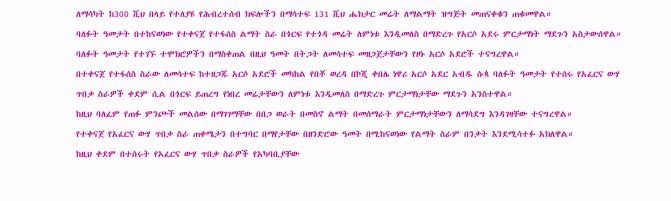ለማሳካት ከ300 ሺህ በላይ የተለያዩ የሕብረተሰብ ክፍሎችን በማሳተፍ 131 ሺህ ሔክታር መሬት ለማልማት ዝግጅት መጠናቀቁን ጠቁመዋል።
ባለፉት ዓመታት በተከናወነው የተቀናጀ የተፋሰስ ልማት ስራ በጎርፍ የተጎዳ መሬት ለምነቱ እንዲመለስ በማድረጉ የአርሶ አደሩ ምርታማነት ማደጉን አስታውሰዋል።
ባለፉት ዓመታት የተገኙ ተሞክሮዎችን በማስቀጠል በዚህ ዓመት በትጋት ለመሳተፍ መዘጋጀታቸውን የዞኑ አርሶ አደሮች ተናግረዋል።
በተቀናጀ የተፋሰስ ስራው ለመሳተፍ ከተዘጋጁ አርሶ አደሮች መካከል የበቾ ወረዳ በኮጂ ቀበሌ ነዋሪ አርሶ አደር አብዱ ሱጳ ባለፉት ዓመታት የተሰሩ የአፈርና ውሃ ጥበቃ ስራዎች ቀደም ሲል በጎርፍ ይጠረግ የነበረ መሬታቸውን ለምነቱ እንዲመለስ በማድረጉ ምርታማነታቸው ማደጉን አንስተዋል።
ከዚህ ባለፈም የጠፉ ምንጮች መልሰው በማገገማቸው በበጋ ወራት በመስኖ ልማት በመሰማራት ምርታማነታቸውን ለማሳደግ እንዳገዛቸው ተናግረዋል።
የተቀናጀ የአፈርና ውሃ ጥበቃ ስራ ጠቀሜታን በተግባር በማየታቸው በዘንድሮው ዓመት በሚከናወነው የልማት ስራም በንቃት እንደሚሳተፉ አክለዋል።
ከዚህ ቀደም በተሰሩት የአፈርና ውሃ ጥበቃ ስራዎች የአካባቢያቸው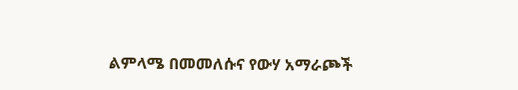ልምላሜ በመመለሱና የውሃ አማራጮች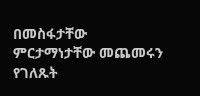በመስፋታቸው ምርታማነታቸው መጨመሩን የገለጹት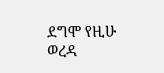ደግሞ የዚሁ ወረዳ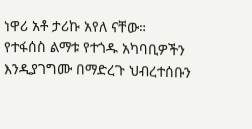ነዋሪ አቶ ታሪኩ አየለ ናቸው።
የተፋሰስ ልማቱ የተጎዱ አካባቢዎችን እንዲያገግሙ በማድረጉ ህብረተሰቡን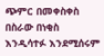ጭምር በመቀስቀስ በስራው በነቂስ እንዲሳተፉ እንደሚሰሩም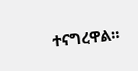ተናግረዋል።